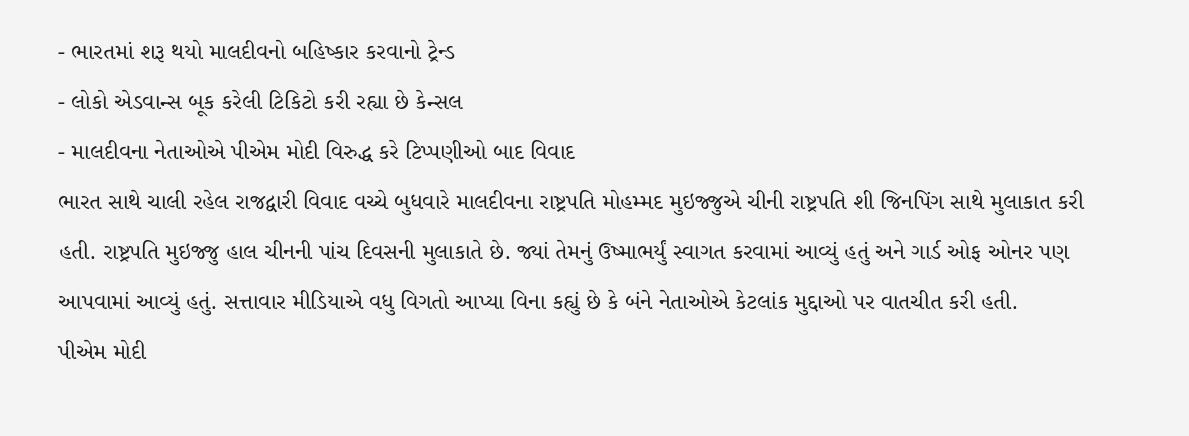- ભારતમાં શરૂ થયો માલદીવનો બહિષ્કાર કરવાનો ટ્રેન્ડ
- લોકો એડવાન્સ બૂક કરેલી ટિકિટો કરી રહ્યા છે કેન્સલ
- માલદીવના નેતાઓએ પીએમ મોદી વિરુદ્ધ કરે ટિપ્પણીઓ બાદ વિવાદ
ભારત સાથે ચાલી રહેલ રાજદ્વારી વિવાદ વચ્ચે બુધવારે માલદીવના રાષ્ટ્રપતિ મોહમ્મદ મુઇજ્જુએ ચીની રાષ્ટ્રપતિ શી જિનપિંગ સાથે મુલાકાત કરી હતી. રાષ્ટ્રપતિ મુઇજ્જુ હાલ ચીનની પાંચ દિવસની મુલાકાતે છે. જ્યાં તેમનું ઉષ્માભર્યું સ્વાગત કરવામાં આવ્યું હતું અને ગાર્ડ ઓફ ઓનર પણ આપવામાં આવ્યું હતું. સત્તાવાર મીડિયાએ વધુ વિગતો આપ્યા વિના કહ્યું છે કે બંને નેતાઓએ કેટલાંક મુદ્દાઓ પર વાતચીત કરી હતી.
પીએમ મોદી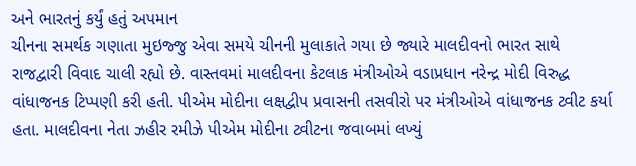અને ભારતનું કર્યું હતું અપમાન
ચીનના સમર્થક ગણાતા મુઇજ્જુ એવા સમયે ચીનની મુલાકાતે ગયા છે જ્યારે માલદીવનો ભારત સાથે રાજદ્વારી વિવાદ ચાલી રહ્યો છે. વાસ્તવમાં માલદીવના કેટલાક મંત્રીઓએ વડાપ્રધાન નરેન્દ્ર મોદી વિરુદ્ધ વાંધાજનક ટિપ્પણી કરી હતી. પીએમ મોદીના લક્ષદ્વીપ પ્રવાસની તસવીરો પર મંત્રીઓએ વાંધાજનક ટ્વીટ કર્યા હતા. માલદીવના નેતા ઝહીર રમીઝે પીએમ મોદીના ટ્વીટના જવાબમાં લખ્યું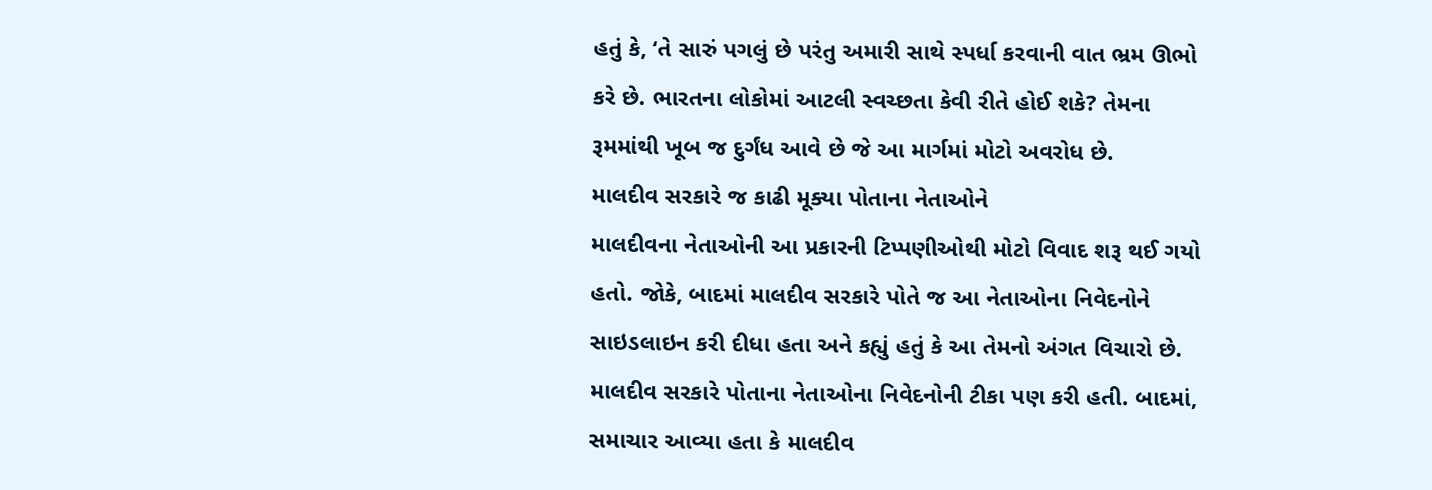હતું કે, ‘તે સારું પગલું છે પરંતુ અમારી સાથે સ્પર્ધા કરવાની વાત ભ્રમ ઊભો કરે છે. ભારતના લોકોમાં આટલી સ્વચ્છતા કેવી રીતે હોઈ શકે? તેમના રૂમમાંથી ખૂબ જ દુર્ગંધ આવે છે જે આ માર્ગમાં મોટો અવરોધ છે.
માલદીવ સરકારે જ કાઢી મૂક્યા પોતાના નેતાઓને
માલદીવના નેતાઓની આ પ્રકારની ટિપ્પણીઓથી મોટો વિવાદ શરૂ થઈ ગયો હતો. જોકે, બાદમાં માલદીવ સરકારે પોતે જ આ નેતાઓના નિવેદનોને સાઇડલાઇન કરી દીધા હતા અને કહ્યું હતું કે આ તેમનો અંગત વિચારો છે. માલદીવ સરકારે પોતાના નેતાઓના નિવેદનોની ટીકા પણ કરી હતી. બાદમાં, સમાચાર આવ્યા હતા કે માલદીવ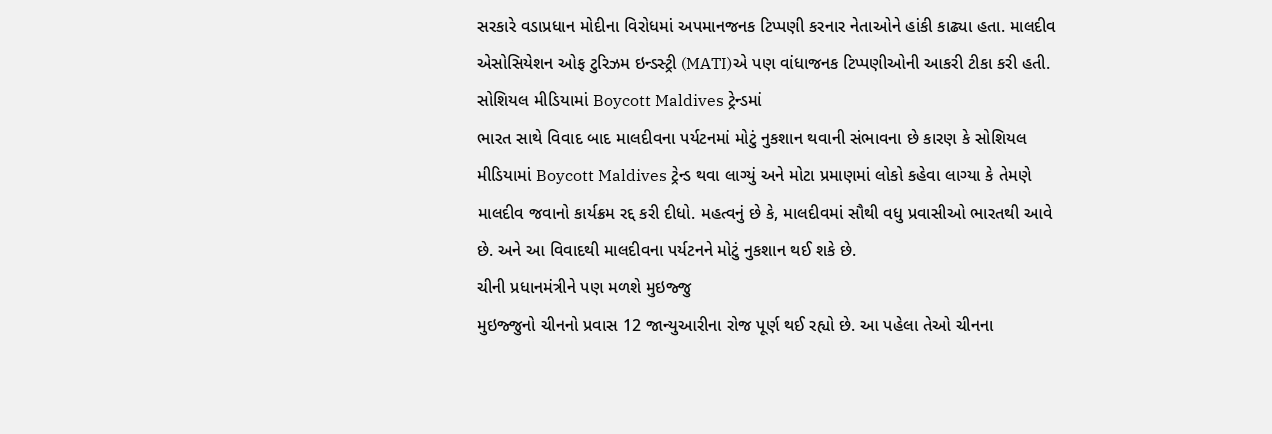સરકારે વડાપ્રધાન મોદીના વિરોધમાં અપમાનજનક ટિપ્પણી કરનાર નેતાઓને હાંકી કાઢ્યા હતા. માલદીવ એસોસિયેશન ઓફ ટુરિઝમ ઇન્ડસ્ટ્રી (MATI)એ પણ વાંધાજનક ટિપ્પણીઓની આકરી ટીકા કરી હતી.
સોશિયલ મીડિયામાં Boycott Maldives ટ્રેન્ડમાં
ભારત સાથે વિવાદ બાદ માલદીવના પર્યટનમાં મોટું નુકશાન થવાની સંભાવના છે કારણ કે સોશિયલ મીડિયામાં Boycott Maldives ટ્રેન્ડ થવા લાગ્યું અને મોટા પ્રમાણમાં લોકો કહેવા લાગ્યા કે તેમણે માલદીવ જવાનો કાર્યક્રમ રદ્દ કરી દીધો. મહત્વનું છે કે, માલદીવમાં સૌથી વધુ પ્રવાસીઓ ભારતથી આવે છે. અને આ વિવાદથી માલદીવના પર્યટનને મોટું નુકશાન થઈ શકે છે.
ચીની પ્રધાનમંત્રીને પણ મળશે મુઇજ્જુ
મુઇજ્જુનો ચીનનો પ્રવાસ 12 જાન્યુઆરીના રોજ પૂર્ણ થઈ રહ્યો છે. આ પહેલા તેઓ ચીનના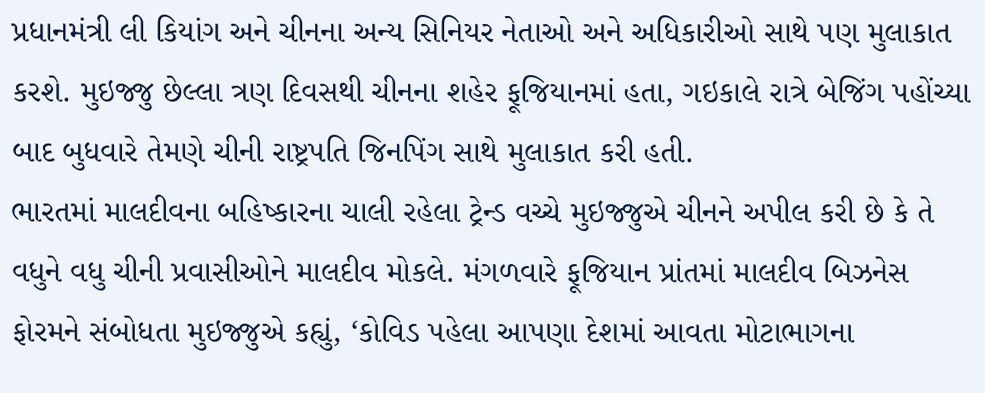પ્રધાનમંત્રી લી કિયાંગ અને ચીનના અન્ય સિનિયર નેતાઓ અને અધિકારીઓ સાથે પણ મુલાકાત કરશે. મુઇજ્જુ છેલ્લા ત્રણ દિવસથી ચીનના શહેર ફૂજિયાનમાં હતા, ગઇકાલે રાત્રે બેજિંગ પહોંચ્યા બાદ બુધવારે તેમણે ચીની રાષ્ટ્રપતિ જિનપિંગ સાથે મુલાકાત કરી હતી.
ભારતમાં માલદીવના બહિષ્કારના ચાલી રહેલા ટ્રેન્ડ વચ્ચે મુઇજ્જુએ ચીનને અપીલ કરી છે કે તે વધુને વધુ ચીની પ્રવાસીઓને માલદીવ મોકલે. મંગળવારે ફૂજિયાન પ્રાંતમાં માલદીવ બિઝનેસ ફોરમને સંબોધતા મુઇજ્જુએ કહ્યું, ‘કોવિડ પહેલા આપણા દેશમાં આવતા મોટાભાગના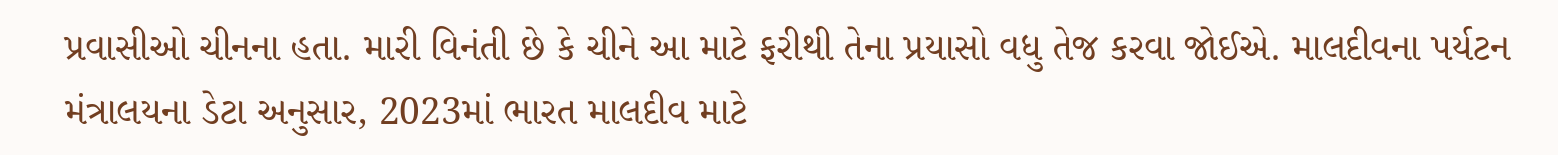પ્રવાસીઓ ચીનના હતા. મારી વિનંતી છે કે ચીને આ માટે ફરીથી તેના પ્રયાસો વધુ તેજ કરવા જોઈએ. માલદીવના પર્યટન મંત્રાલયના ડેટા અનુસાર, 2023માં ભારત માલદીવ માટે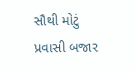સૌથી મોટું પ્રવાસી બજાર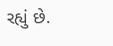રહ્યું છે.